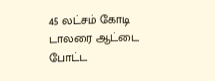45 லட்சம் கோடி டாலரை ஆட்டை போட்ட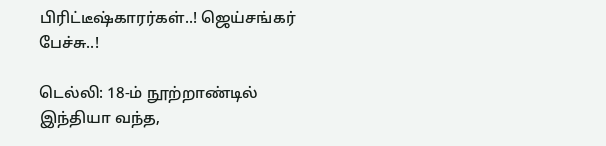பிரிட்டீஷ்காரர்கள்..! ஜெய்சங்கர் பேச்சு..!

டெல்லி: 18-ம் நூற்றாண்டில் இந்தியா வந்த,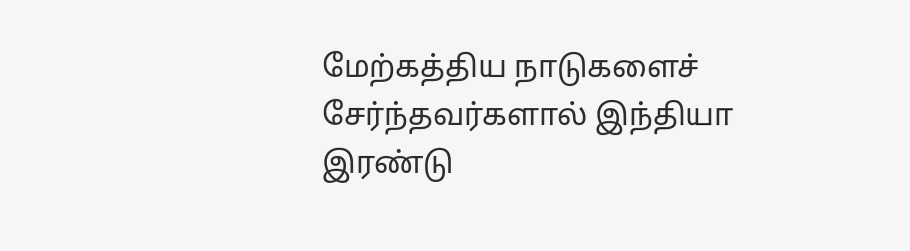மேற்கத்திய நாடுகளைச் சேர்ந்தவர்களால் இந்தியா இரண்டு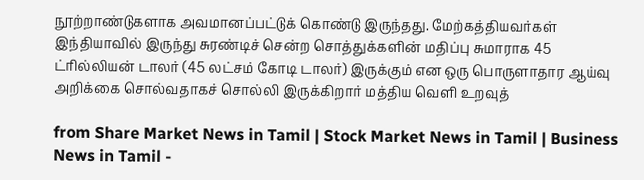நூற்றாண்டுகளாக அவமானப்பட்டுக் கொண்டு இருந்தது. மேற்கத்தியவர்கள் இந்தியாவில் இருந்து சுரண்டிச் சென்ற சொத்துக்களின் மதிப்பு சுமாராக 45 ட்ரில்லியன் டாலர் (45 லட்சம் கோடி டாலர்) இருக்கும் என ஒரு பொருளாதார ஆய்வு அறிக்கை சொல்வதாகச் சொல்லி இருக்கிறார் மத்திய வெளி உறவுத்

from Share Market News in Tamil | Stock Market News in Tamil | Business News in Tamil -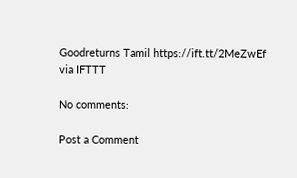Goodreturns Tamil https://ift.tt/2MeZwEf
via IFTTT

No comments:

Post a Comment